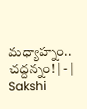మధ్యాహ్నం.. చద్దన్నం! | - | Sakshi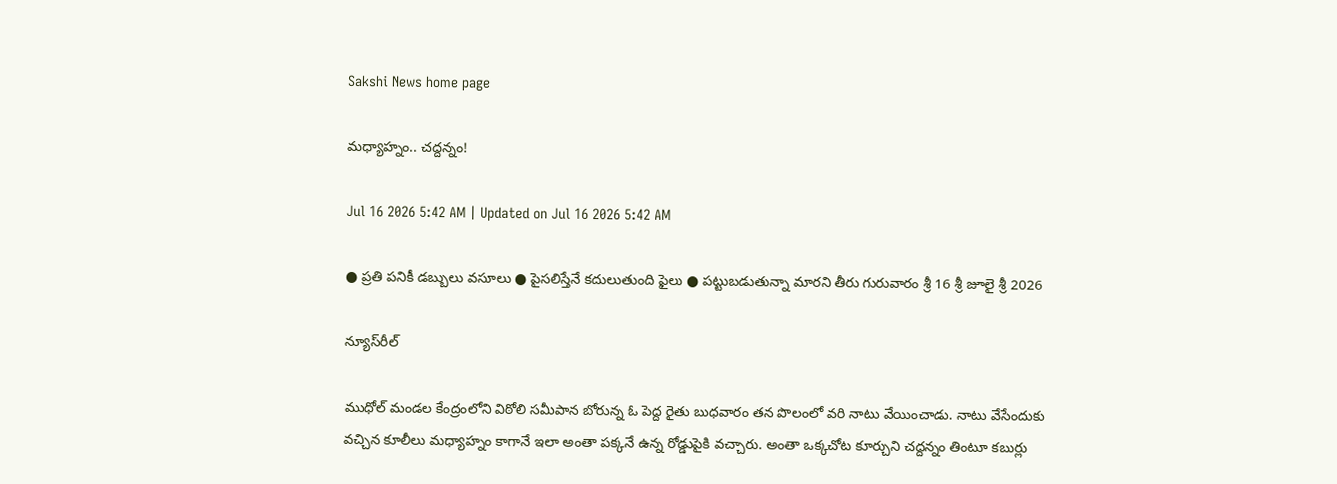Sakshi News home page

మధ్యాహ్నం.. చద్దన్నం!

Jul 16 2026 5:42 AM | Updated on Jul 16 2026 5:42 AM

● ప్రతి పనికీ డబ్బులు వసూలు ● పైసలిస్తేనే కదులుతుంది ఫైలు ● పట్టుబడుతున్నా మారని తీరు గురువారం శ్రీ 16 శ్రీ జూలై శ్రీ 2026

న్యూస్‌రీల్‌

ముధోల్‌ మండల కేంద్రంలోని విఠోలి సమీపాన బోరున్న ఓ పెద్ద రైతు బుధవారం తన పొలంలో వరి నాటు వేయించాడు. నాటు వేసేందుకు వచ్చిన కూలీలు మధ్యాహ్నం కాగానే ఇలా అంతా పక్కనే ఉన్న రోడ్డుపైకి వచ్చారు. అంతా ఒక్కచోట కూర్చుని చద్దన్నం తింటూ కబుర్లు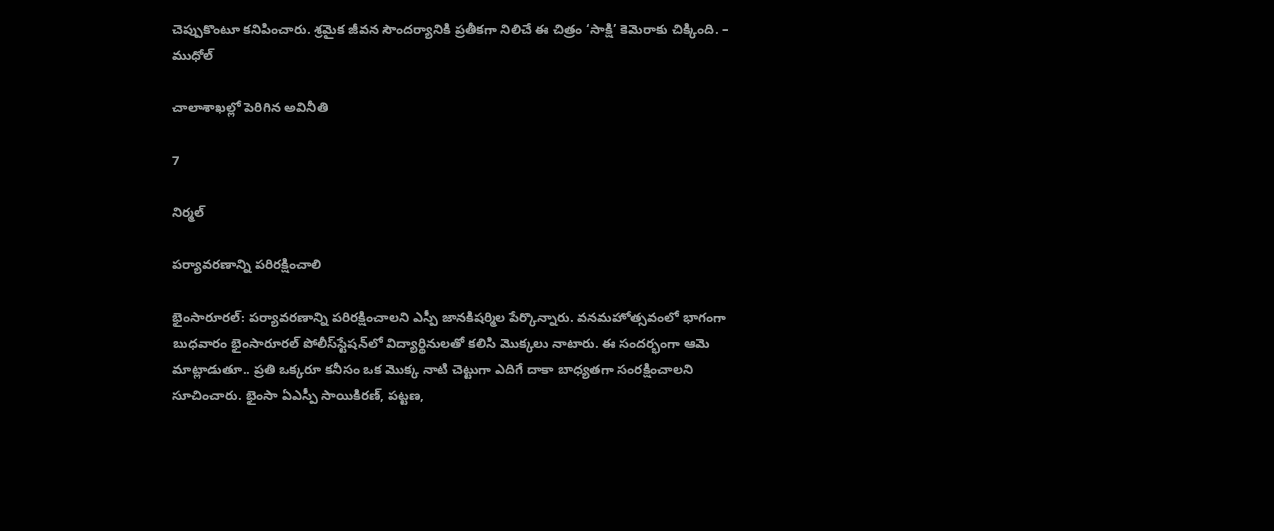చెప్పుకొంటూ కనిపించారు. శ్రమైక జీవన సౌందర్యానికి ప్రతీకగా నిలిచే ఈ చిత్రం ‘సాక్షి’ కెమెరాకు చిక్కింది. – ముధోల్‌

చాలాశాఖల్లో పెరిగిన అవినీతి

7

నిర్మల్‌

పర్యావరణాన్ని పరిరక్షించాలి

భైంసారూరల్‌: పర్యావరణాన్ని పరిరక్షించాలని ఎస్పీ జానకిషర్మిల పేర్కొన్నారు. వనమహోత్సవంలో భాగంగా బుధవారం భైంసారూరల్‌ పోలీస్‌స్టేషన్‌లో విద్యార్థినులతో కలిసి మొక్కలు నాటారు. ఈ సందర్భంగా ఆమె మాట్లాడుతూ.. ప్రతి ఒక్కరూ కనీసం ఒక మొక్క నాటి చెట్టుగా ఎదిగే దాకా బాధ్యతగా సంరక్షించాలని సూచించారు. భైంసా ఏఎస్పీ సాయికిరణ్‌, పట్టణ,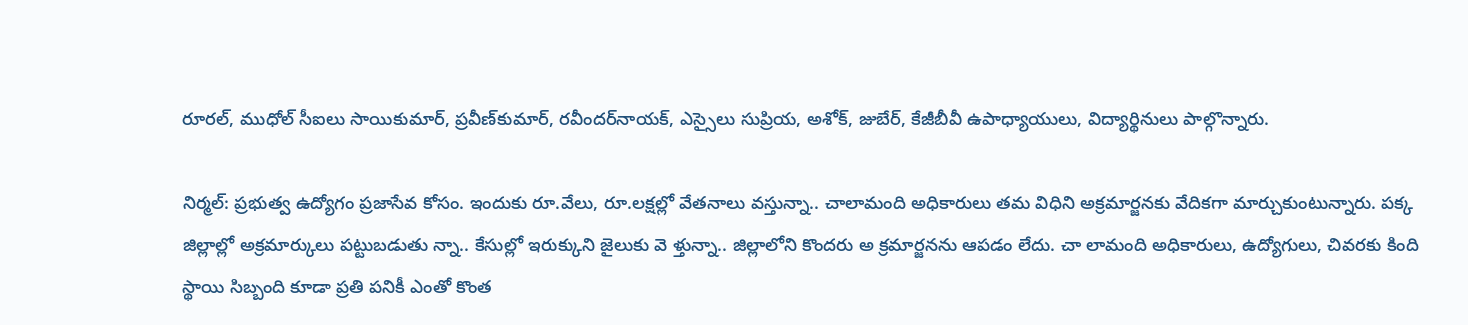రూరల్‌, ముధోల్‌ సీఐలు సాయికుమార్‌, ప్రవీణ్‌కుమార్‌, రవీందర్‌నాయక్‌, ఎస్సైలు సుప్రియ, అశోక్‌, జుబేర్‌, కేజీబీవీ ఉపాధ్యాయులు, విద్యార్థినులు పాల్గొన్నారు.

నిర్మల్‌: ప్రభుత్వ ఉద్యోగం ప్రజాసేవ కోసం. ఇందుకు రూ.వేలు, రూ.లక్షల్లో వేతనాలు వస్తున్నా.. చాలామంది అధికారులు తమ విధిని అక్రమార్జనకు వేదికగా మార్చుకుంటున్నారు. పక్క జిల్లాల్లో అక్రమార్కులు పట్టుబడుతు న్నా.. కేసుల్లో ఇరుక్కుని జైలుకు వె ళ్తున్నా.. జిల్లాలోని కొందరు అ క్రమార్జనను ఆపడం లేదు. చా లామంది అధికారులు, ఉద్యోగులు, చివరకు కింది స్థాయి సిబ్బంది కూడా ప్రతి పనికీ ఎంతో కొంత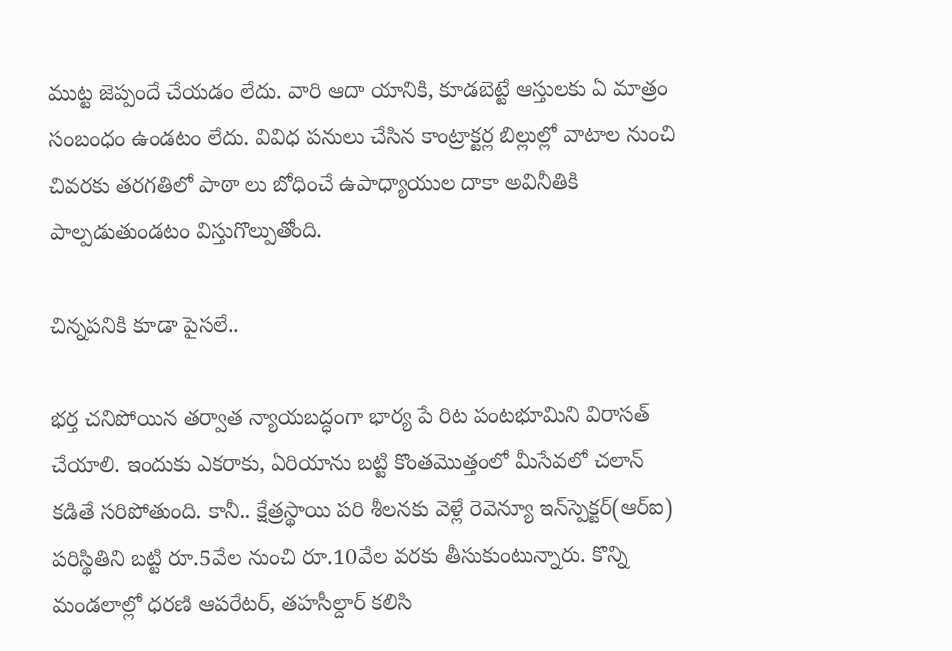ముట్ట జెప్పందే చేయడం లేదు. వారి ఆదా యానికి, కూడబెట్టే ఆస్తులకు ఏ మాత్రం సంబంధం ఉండటం లేదు. వివిధ పనులు చేసిన కాంట్రాక్టర్ల బిల్లుల్లో వాటాల నుంచి చివరకు తరగతిలో పాఠా లు బోధించే ఉపాధ్యాయుల దాకా అవినీతికి పాల్పడుతుండటం విస్తుగొల్పుతోంది.

చిన్నపనికి కూడా పైసలే..

భర్త చనిపోయిన తర్వాత న్యాయబద్ధంగా భార్య పే రిట పంటభూమిని విరాసత్‌ చేయాలి. ఇందుకు ఎకరాకు, ఏరియాను బట్టి కొంతమొత్తంలో మీసేవలో చలాన్‌ కడితే సరిపోతుంది. కానీ.. క్షేత్రస్థాయి పరి శీలనకు వెళ్లే రెవెన్యూ ఇన్‌స్పెక్టర్‌(ఆర్‌ఐ) పరిస్థితిని బట్టి రూ.5వేల నుంచి రూ.10వేల వరకు తీసుకుంటున్నారు. కొన్ని మండలాల్లో ధరణి ఆపరేటర్‌, తహసీల్దార్‌ కలిసి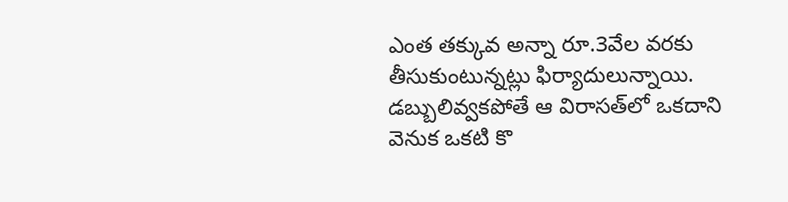ఎంత తక్కువ అన్నా రూ.3వేల వరకు తీసుకుంటున్నట్లు ఫిర్యాదులున్నాయి. డబ్బులివ్వకపోతే ఆ విరాసత్‌లో ఒకదాని వెనుక ఒకటి కొ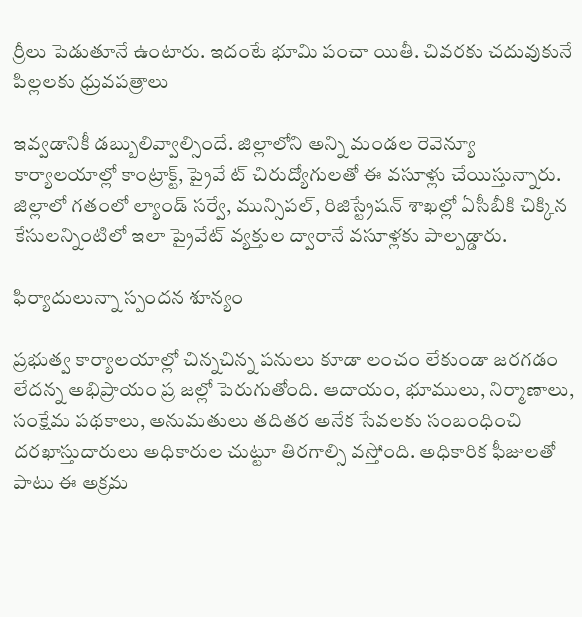ర్రీలు పెడుతూనే ఉంటారు. ఇదంటే భూమి పంచా యితీ. చివరకు చదువుకునే పిల్లలకు ధ్రువపత్రాలు

ఇవ్వడానికీ డబ్బులివ్వాల్సిందే. జిల్లాలోని అన్ని మండల రెవెన్యూ కార్యాలయాల్లో కాంట్రాక్ట్‌, ప్రైవే ట్‌ చిరుద్యోగులతో ఈ వసూళ్లు చేయిస్తున్నారు. జిల్లాలో గతంలో ల్యాండ్‌ సర్వే, మున్సిపల్‌, రిజిస్ట్రేషన్‌ శాఖల్లో ఏసీబీకి చిక్కిన కేసులన్నింటిలో ఇలా ప్రైవేట్‌ వ్యక్తుల ద్వారానే వసూళ్లకు పాల్పడ్డారు.

ఫిర్యాదులున్నా స్పందన శూన్యం

ప్రభుత్వ కార్యాలయాల్లో చిన్నచిన్న పనులు కూడా లంచం లేకుండా జరగడం లేదన్న అభిప్రాయం ప్ర జల్లో పెరుగుతోంది. ఆదాయం, భూములు, నిర్మాణాలు, సంక్షేమ పథకాలు, అనుమతులు తదితర అనేక సేవలకు సంబంధించి దరఖాస్తుదారులు అధికారుల చుట్టూ తిరగాల్సి వస్తోంది. అధికారిక ఫీజులతో పాటు ఈ అక్రమ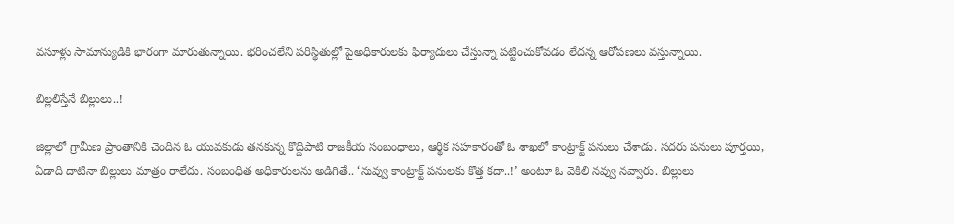వసూళ్లు సామాన్యుడికి భారంగా మారుతున్నాయి. భరించలేని పరిస్థితుల్లో పైఅధికారులకు ఫిర్యాదులు చేస్తున్నా పట్టించుకోవడం లేదన్న ఆరోపణలు వస్తున్నాయి.

బిల్లలిస్తేనే బిల్లులు..!

జిల్లాలో గ్రామీణ ప్రాంతానికి చెందిన ఓ యువకుడు తనకున్న కొద్దిపాటి రాజకీయ సంబంధాలు, ఆర్థిక సహకారంతో ఓ శాఖలో కాంట్రాక్ట్‌ పనులు చేశాడు. సదరు పనులు పూర్తయి, ఏడాది దాటినా బిల్లులు మాత్రం రాలేదు. సంబంధిత అధికారులను అడిగితే.. ‘నువ్వు కాంట్రాక్ట్‌ పనులకు కొత్త కదా..!’ అంటూ ఓ వెకిలి నవ్వు నవ్వారు. బిల్లులు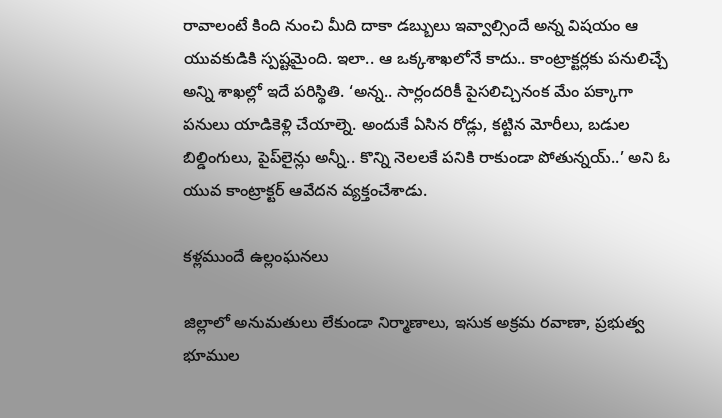రావాలంటే కింది నుంచి మీది దాకా డబ్బులు ఇవ్వాల్సిందే అన్న విషయం ఆ యువకుడికి స్పష్టమైంది. ఇలా.. ఆ ఒక్కశాఖలోనే కాదు.. కాంట్రాక్టర్లకు పనులిచ్చే అన్ని శాఖల్లో ఇదే పరిస్థితి. ‘అన్న.. సార్లందరికీ పైసలిచ్చినంక మేం పక్కాగా పనులు యాడికెళ్లి చేయాల్నె. అందుకే ఏసిన రోడ్లు, కట్టిన మోరీలు, బడుల బిల్డింగులు, పైప్‌లైన్లు అన్నీ.. కొన్ని నెలలకే పనికి రాకుండా పోతున్నయ్‌..’ అని ఓ యువ కాంట్రాక్టర్‌ ఆవేదన వ్యక్తంచేశాడు.

కళ్లముందే ఉల్లంఘనలు

జిల్లాలో అనుమతులు లేకుండా నిర్మాణాలు, ఇసుక అక్రమ రవాణా, ప్రభుత్వ భూముల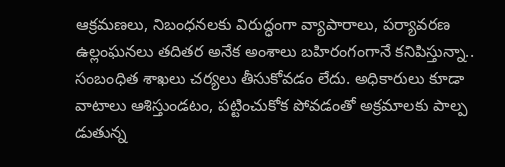ఆక్రమణలు, నిబంధనలకు విరుద్ధంగా వ్యాపారాలు, పర్యావరణ ఉల్లంఘనలు తదితర అనేక అంశాలు బహిరంగంగానే కనిపిస్తున్నా.. సంబంధిత శాఖలు చర్యలు తీసుకోవడం లేదు. అధికారులు కూడా వాటాలు ఆశిస్తుండటం, పట్టించుకోక పోవడంతో అక్రమాలకు పాల్ప డుతున్న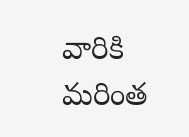వారికి మరింత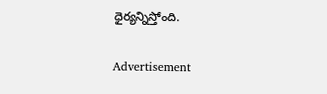ధైర్యన్నిస్తోంది.

Advertisement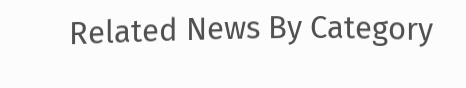Related News By Category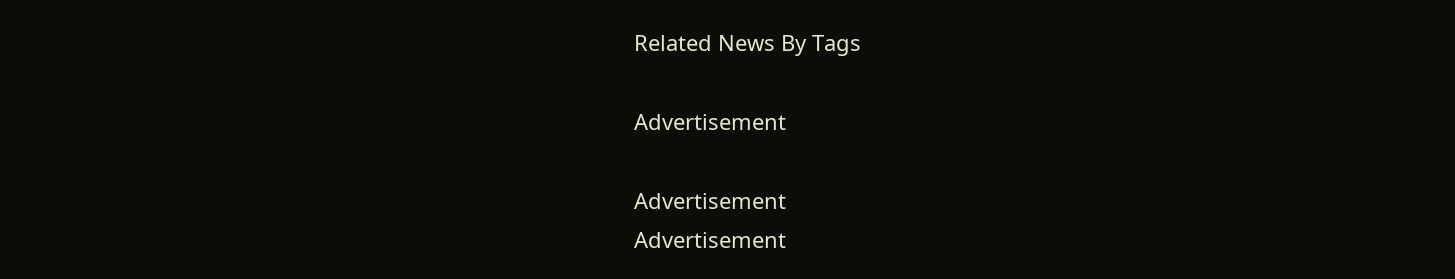Related News By Tags

Advertisement

Advertisement
Advertisement